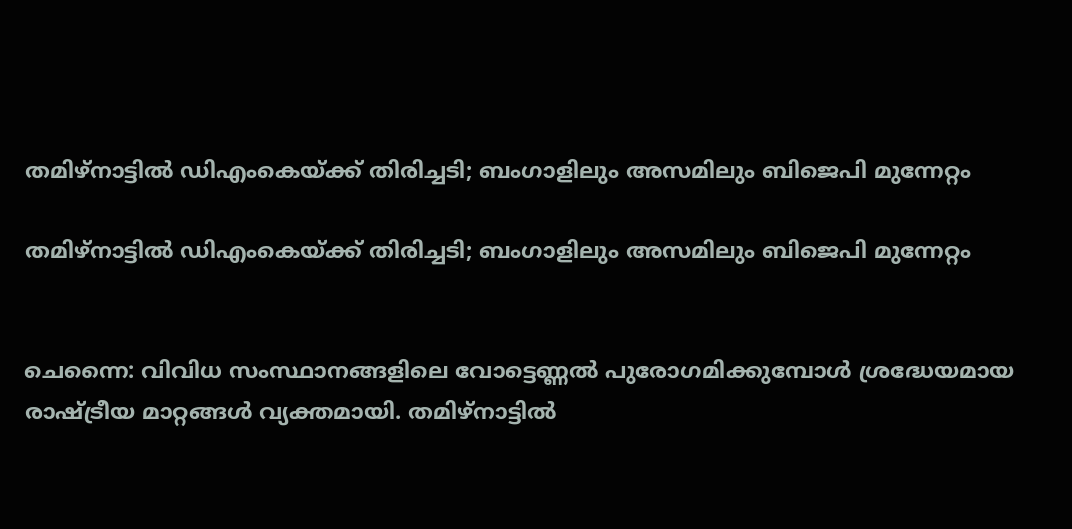തമിഴ്‌നാട്ടിൽ ഡിഎംകെയ്ക്ക് തിരിച്ചടി; ബംഗാളിലും അസമിലും ബിജെപി മുന്നേറ്റം

തമിഴ്‌നാട്ടിൽ ഡിഎംകെയ്ക്ക് തിരിച്ചടി; ബംഗാളിലും അസമിലും ബിജെപി മുന്നേറ്റം


ചെന്നൈ: വിവിധ സംസ്ഥാനങ്ങളിലെ വോട്ടെണ്ണൽ പുരോഗമിക്കുമ്പോൾ ശ്രദ്ധേയമായ രാഷ്ട്രീയ മാറ്റങ്ങൾ വ്യക്തമായി. തമിഴ്‌നാട്ടിൽ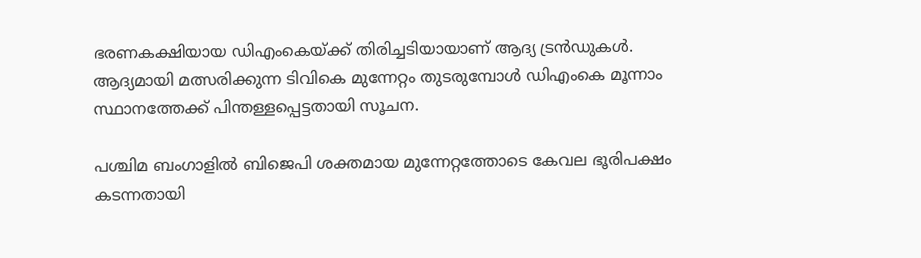ഭരണകക്ഷിയായ ഡിഎംകെയ്ക്ക് തിരിച്ചടിയായാണ് ആദ്യ ട്രൻഡുകൾ. ആദ്യമായി മത്സരിക്കുന്ന ടിവികെ മുന്നേറ്റം തുടരുമ്പോൾ ഡിഎംകെ മൂന്നാം സ്ഥാനത്തേക്ക് പിന്തള്ളപ്പെട്ടതായി സൂചന.

പശ്ചിമ ബംഗാളിൽ ബിജെപി ശക്തമായ മുന്നേറ്റത്തോടെ കേവല ഭൂരിപക്ഷം കടന്നതായി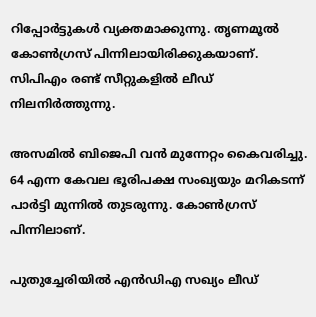റിപ്പോർട്ടുകൾ വ്യക്തമാക്കുന്നു. തൃണമൂൽ കോൺഗ്രസ് പിന്നിലായിരിക്കുകയാണ്. സിപിഎം രണ്ട് സീറ്റുകളിൽ ലീഡ് നിലനിർത്തുന്നു.

അസമിൽ ബിജെപി വൻ മുന്നേറ്റം കൈവരിച്ചു. 64 എന്ന കേവല ഭൂരിപക്ഷ സംഖ്യയും മറികടന്ന് പാർട്ടി മുന്നിൽ തുടരുന്നു. കോൺഗ്രസ് പിന്നിലാണ്.

പുതുച്ചേരിയിൽ എൻഡിഎ സഖ്യം ലീഡ്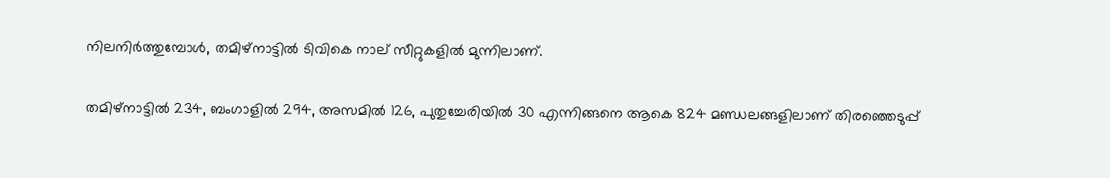നിലനിർത്തുമ്പോൾ, തമിഴ്‌നാട്ടിൽ ടിവികെ നാല് സീറ്റുകളിൽ മുന്നിലാണ്.

തമിഴ്‌നാട്ടിൽ 234, ബംഗാളിൽ 294, അസമിൽ 126, പുതുച്ചേരിയിൽ 30 എന്നിങ്ങനെ ആകെ 824 മണ്ഡലങ്ങളിലാണ് തിരഞ്ഞെടുപ്പ്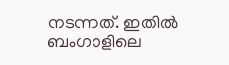നടന്നത്. ഇതിൽ ബംഗാളിലെ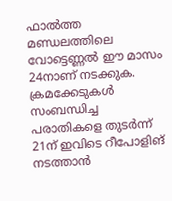ഫാൽത്ത മണ്ഡലത്തിലെ വോട്ടെണ്ണൽ ഈ മാസം 24നാണ് നടക്കുക. ക്രമക്കേടുകൾ സംബന്ധിച്ച പരാതികളെ തുടർന്ന് 21ന് ഇവിടെ റീപോളിങ് നടത്താൻ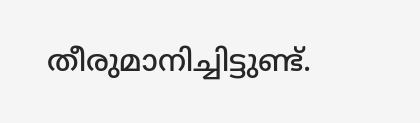തീരുമാനിച്ചിട്ടുണ്ട്.